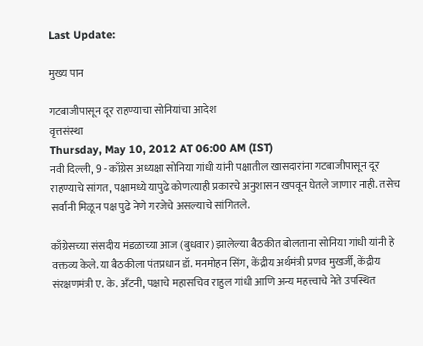Last Update:

मुख्य पान

गटबाजीपासून दूर राहण्याचा सोनियांचा आदेश
वृत्तसंस्था
Thursday, May 10, 2012 AT 06:00 AM (IST)
नवी दिल्ली, 9 - काँग्रेस अध्यक्षा सोनिया गांधी यांनी पक्षातील खासदारांना गटबाजीपासून दूर राहण्याचे सांगत, पक्षामध्ये यापुढे कोणत्याही प्रकारचे अनुशासन खपवून घेतले जाणार नाही. तसेच सर्वांनी मिळून पक्ष पुढे नेणे गरजेचे असल्याचे सांगितले.

काँग्रेसच्या संसदीय मंडळाच्या आज (बुधवार) झालेल्या बैठकीत बोलताना सोनिया गांधी यांनी हे वक्तव्य केले. या बैठकीला पंतप्रधान डॉ. मनमोहन सिंग, केंद्रीय अर्थमंत्री प्रणव मुखर्जी, केंद्रीय संरक्षणमंत्री ए. के. अँटनी, पक्षाचे महासचिव राहुल गांधी आणि अन्य महत्त्वाचे नेते उपस्थित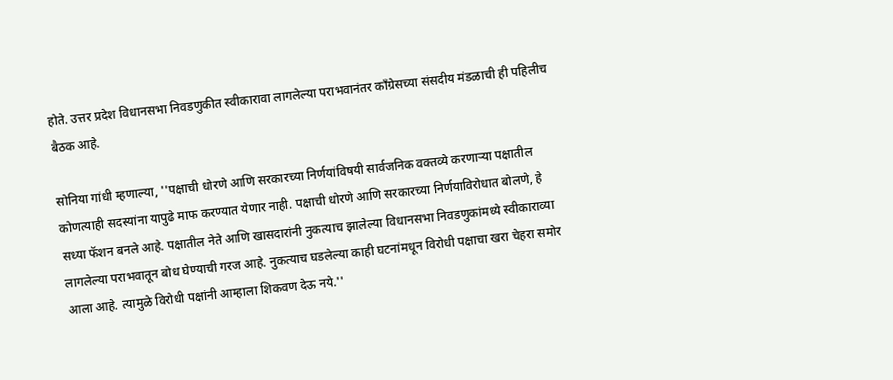होते. उत्तर प्रदेश विधानसभा निवडणुकीत स्वीकारावा लागलेल्या पराभवानंतर काँग्रेसच्या संसदीय मंडळाची ही पहिलीच बैठक आहे.

सोनिया गांधी म्हणाल्या, ''पक्षाची धोरणे आणि सरकारच्या निर्णयांविषयी सार्वजनिक वक्तव्ये करणाऱ्या पक्षातील कोणत्याही सदस्यांना यापुढे माफ करण्यात येणार नाही. पक्षाची धोरणे आणि सरकारच्या निर्णयाविरोधात बोलणे, हे सध्या फॅशन बनले आहे. पक्षातील नेते आणि खासदारांनी नुकत्याच झालेल्या विधानसभा निवडणुकांमध्ये स्वीकाराव्या लागलेल्या पराभवातून बोध घेण्याची गरज आहे. नुकत्याच घडलेल्या काही घटनांमधून विरोधी पक्षाचा खरा चेहरा समोर आला आहे. त्यामुळे विरोधी पक्षांनी आम्हाला शिकवण देऊ नये.''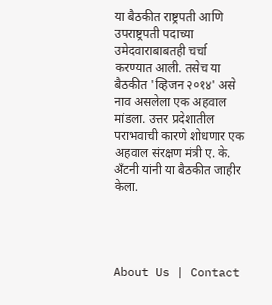या बैठकीत राष्ट्रपती आणि उपराष्ट्रपती पदाच्या उमेदवाराबाबतही चर्चा करण्यात आली. तसेच या बैठकीत 'व्हिजन २०१४' असे नाव असलेला एक अहवाल मांडला. उत्तर प्रदेशातील पराभवाची कारणे शोधणार एक अहवाल संरक्षण मंत्री ए. के. अँटनी यांनी या बैठकीत जाहीर केला.




About Us | Contact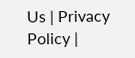Us | Privacy Policy |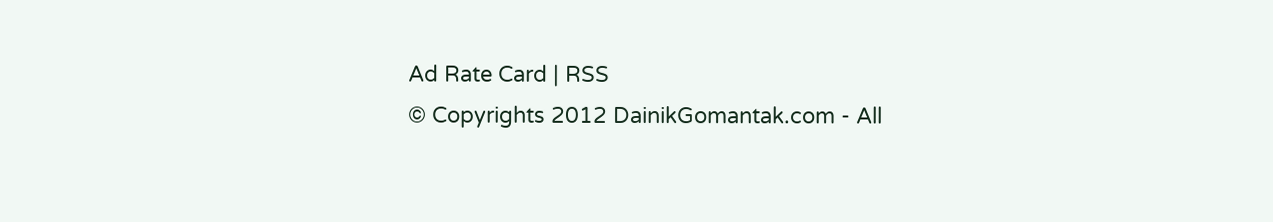Ad Rate Card | RSS
© Copyrights 2012 DainikGomantak.com - All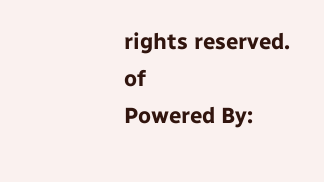rights reserved.
of
Powered By: